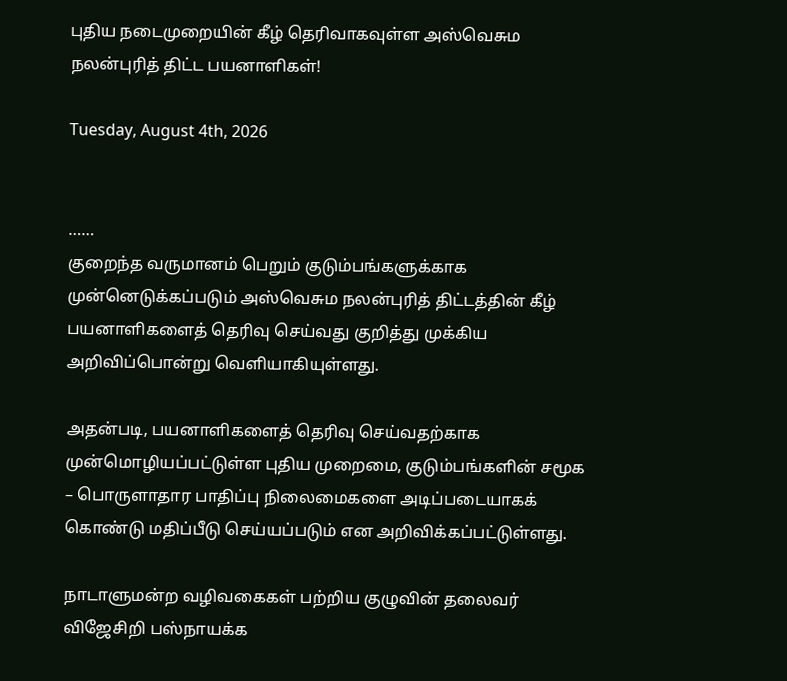புதிய நடைமுறையின் கீழ் தெரிவாகவுள்ள அஸ்வெசும நலன்புரித் திட்ட பயனாளிகள்!

Tuesday, August 4th, 2026


……
குறைந்த வருமானம் பெறும் குடும்பங்களுக்காக முன்னெடுக்கப்படும் அஸ்வெசும நலன்புரித் திட்டத்தின் கீழ் பயனாளிகளைத் தெரிவு செய்வது குறித்து முக்கிய அறிவிப்பொன்று வெளியாகியுள்ளது.

அதன்படி, பயனாளிகளைத் தெரிவு செய்வதற்காக முன்மொழியப்பட்டுள்ள புதிய முறைமை, குடும்பங்களின் சமூக – பொருளாதார பாதிப்பு நிலைமைகளை அடிப்படையாகக் கொண்டு மதிப்பீடு செய்யப்படும் என அறிவிக்கப்பட்டுள்ளது.

நாடாளுமன்ற வழிவகைகள் பற்றிய குழுவின் தலைவர் விஜேசிறி பஸ்நாயக்க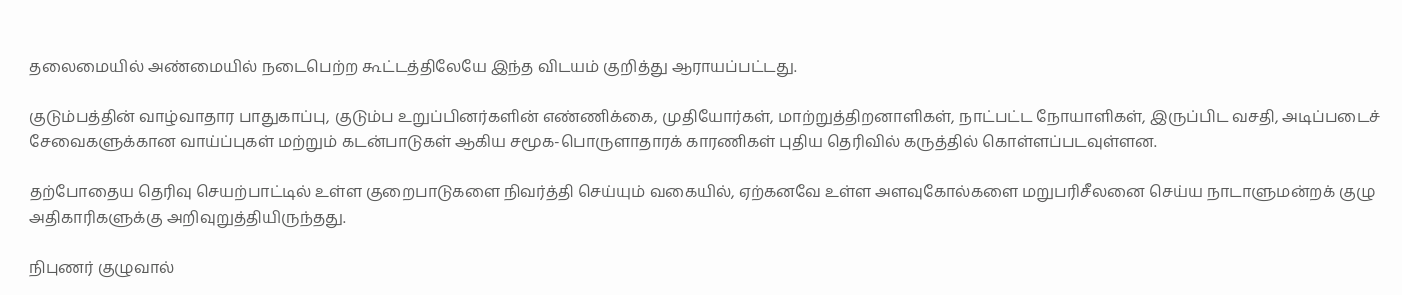தலைமையில் அண்மையில் நடைபெற்ற கூட்டத்திலேயே இந்த விடயம் குறித்து ஆராயப்பட்டது.

குடும்பத்தின் வாழ்வாதார பாதுகாப்பு, குடும்ப உறுப்பினர்களின் எண்ணிக்கை, முதியோர்கள், மாற்றுத்திறனாளிகள், நாட்பட்ட நோயாளிகள், இருப்பிட வசதி, அடிப்படைச் சேவைகளுக்கான வாய்ப்புகள் மற்றும் கடன்பாடுகள் ஆகிய சமூக-பொருளாதாரக் காரணிகள் புதிய தெரிவில் கருத்தில் கொள்ளப்படவுள்ளன.

தற்போதைய தெரிவு செயற்பாட்டில் உள்ள குறைபாடுகளை நிவர்த்தி செய்யும் வகையில், ஏற்கனவே உள்ள அளவுகோல்களை மறுபரிசீலனை செய்ய நாடாளுமன்றக் குழு அதிகாரிகளுக்கு அறிவுறுத்தியிருந்தது.

நிபுணர் குழுவால்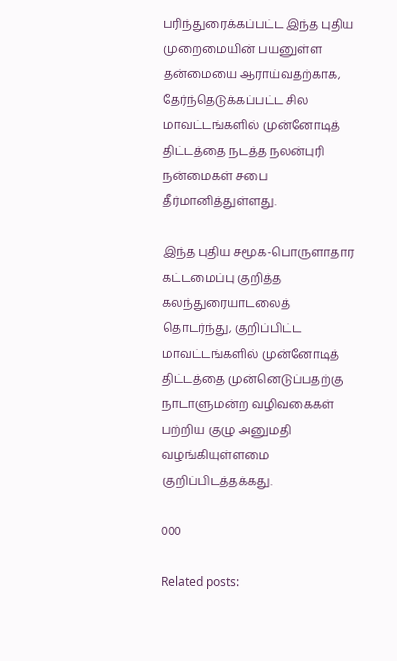பரிந்துரைக்கப்பட்ட இந்த புதிய முறைமையின் பயனுள்ள தன்மையை ஆராய்வதற்காக, தேர்ந்தெடுக்கப்பட்ட சில மாவட்டங்களில் முன்னோடித் திட்டத்தை நடத்த நலன்புரி நன்மைகள் சபை தீர்மானித்துள்ளது.

இந்த புதிய சமூக-பொருளாதார கட்டமைப்பு குறித்த கலந்துரையாடலைத் தொடர்ந்து, குறிப்பிட்ட மாவட்டங்களில் முன்னோடித் திட்டத்தை முன்னெடுப்பதற்கு நாடாளுமன்ற வழிவகைகள் பற்றிய குழு அனுமதி வழங்கியுள்ளமை குறிப்பிடத்தக்கது.

000

Related posts: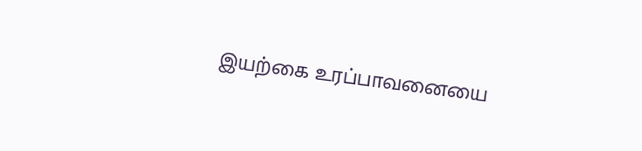இயற்கை உரப்பாவனையை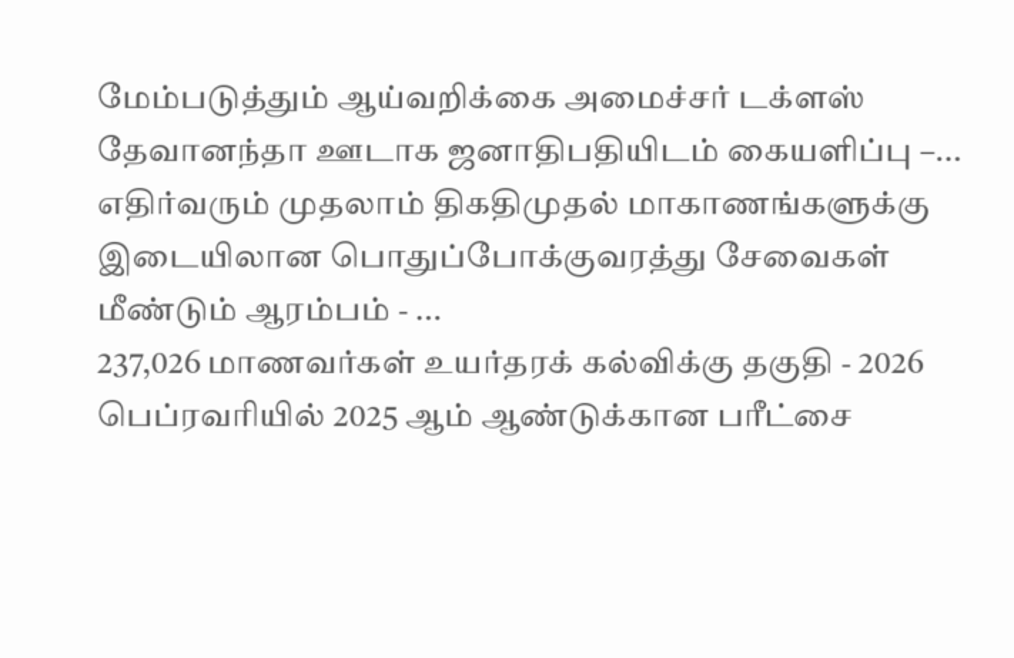மேம்படுத்தும் ஆய்வறிக்கை அமைச்சர் டக்ளஸ் தேவானந்தா ஊடாக ஜனாதிபதியிடம் கையளிப்பு –...
எதிர்வரும் முதலாம் திகதிமுதல் மாகாணங்களுக்கு இடையிலான பொதுப்போக்குவரத்து சேவைகள் மீண்டும் ஆரம்பம் - ...
237,026 மாணவர்கள் உயர்தரக் கல்விக்கு தகுதி - 2026   பெப்ரவரியில் 2025 ஆம் ஆண்டுக்கான பரீட்சை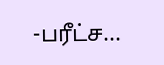-பரீட்ச...